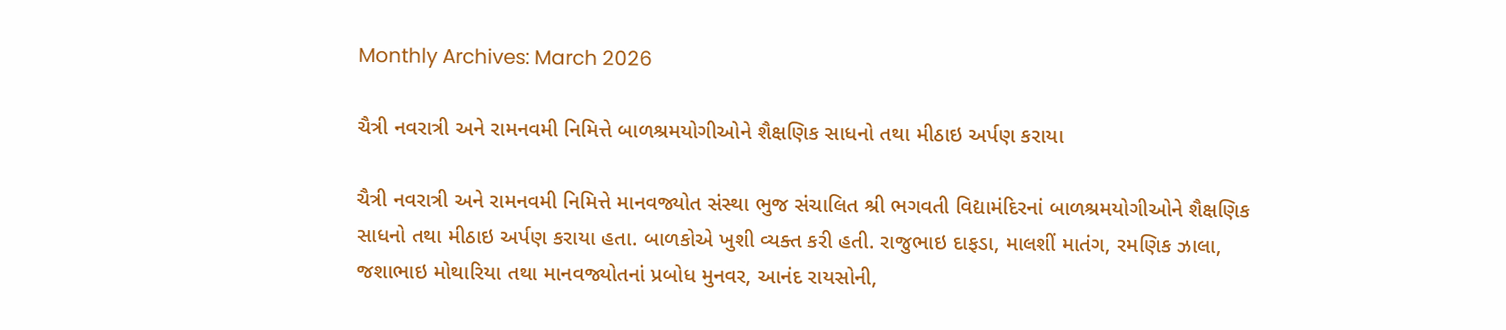Monthly Archives: March 2026

ચૈત્રી નવરાત્રી અને રામનવમી નિમિત્તે બાળશ્રમયોગીઓને શૈક્ષણિક સાધનો તથા મીઠાઇ અર્પણ કરાયા

ચૈત્રી નવરાત્રી અને રામનવમી નિમિત્તે માનવજ્યોત સંસ્થા ભુજ સંચાલિત શ્રી ભગવતી વિદ્યામંદિરનાં બાળશ્રમયોગીઓને શૈક્ષણિક સાધનો તથા મીઠાઇ અર્પણ કરાયા હતા. બાળકોએ ખુશી વ્યક્ત કરી હતી. રાજુભાઇ દાફડા, માલશીં માતંગ, રમણિક ઝાલા, જશાભાઇ મોથારિયા તથા માનવજ્યોતનાં પ્રબોધ મુનવર, આનંદ રાયસોની,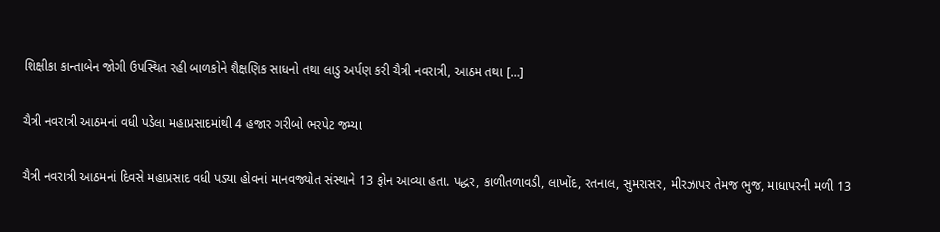શિક્ષીકા કાન્તાબેન જોગી ઉપસ્થિત રહી બાળકોને શૈક્ષણિક સાધનો તથા લાડુ અર્પણ કરી ચૈત્રી નવરાત્રી, આઠમ તથા […]

ચૈત્રી નવરાત્રી આઠમનાં વધી પડેલા મહાપ્રસાદમાંથી 4 હજાર ગરીબો ભરપેટ જમ્યા

ચૈત્રી નવરાત્રી આઠમનાં દિવસે મહાપ્રસાદ વધી પડ્યા હોવનાં માનવજ્યોત સંસ્થાને 13 ફોન આવ્યા હતા. પદ્ધર, કાળીતળાવડી, લાખોંદ, રતનાલ, સુમરાસર, મીરઝાપર તેમજ ભુજ, માધાપરની મળી 13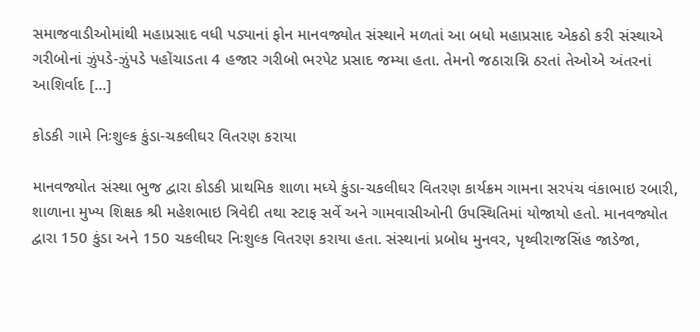સમાજવાડીઓમાંથી મહાપ્રસાદ વધી પડ્યાનાં ફોન માનવજ્યોત સંસ્થાને મળતાં આ બધો મહાપ્રસાદ એકઠો કરી સંસ્થાએ ગરીબોનાં ઝુંપડે-ઝુંપડે પહોંચાડતા 4 હજાર ગરીબો ભરપેટ પ્રસાદ જમ્યા હતા. તેમનો જઠારાગ્નિ ઠરતાં તેઓએ અંતરનાં આશિર્વાદ […]

કોડકી ગામે નિઃશુલ્ક કુંડા-ચકલીઘર વિતરણ કરાયા

માનવજ્યોત સંસ્થા ભુજ દ્વારા કોડકી પ્રાથમિક શાળા મધ્યે કુંડા-ચકલીઘર વિતરણ કાર્યક્રમ ગામના સરપંચ વંકાભાઇ રબારી, શાળાના મુખ્ય શિક્ષક શ્રી મહેશભાઇ ત્રિવેદી તથા સ્ટાફ સર્વે અને ગામવાસીઓની ઉપસ્થિતિમાં યોજાયો હતો. માનવજ્યોત દ્વારા 150 કુંડા અને 150 ચકલીઘર નિઃશુલ્ક વિતરણ કરાયા હતા. સંસ્થાનાં પ્રબોધ મુનવર, પૃથ્વીરાજસિંહ જાડેજા,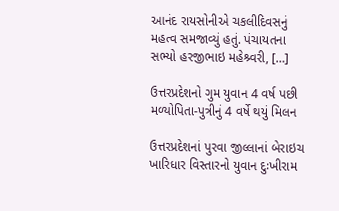આનંદ રાયસોનીએ ચકલીદિવસનું મહત્વ સમજાવ્યું હતું. પંચાયતના સભ્યો હરજીભાઇ મહેશ્ર્વરી, […]

ઉત્તરપ્રદેશનો ગુમ યુવાન 4 વર્ષ પછી મળ્યોપિતા-પુત્રીનું 4 વર્ષે થયું મિલન

ઉત્તરપ્રદેશનાં પુરવા જીલ્લાનાં બેરાઇચ ખારિધાર વિસ્તારનો યુવાન દુઃખીરામ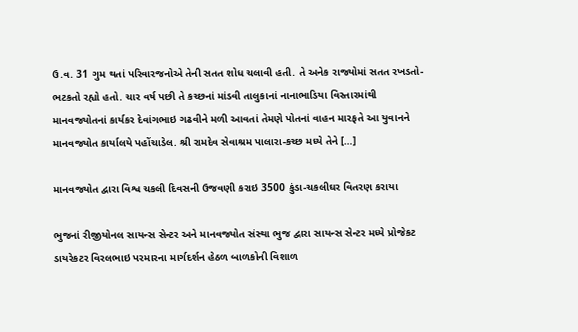ઉ.વ. 31 ગુમ થતાં પરિવારજનોએ તેની સતત શોધ ચલાવી હતી. તે અનેક રાજ્યોમાં સતત રખડતો-ભટકતો રહ્યો હતો. ચાર વર્ષ પછી તે કચ્છનાં માંડવી તાલુકાનાં નાનાભાડિયા વિસ્તારમાંથી માનવજ્યોતનાં કાર્યકર દેવાંગભાઇ ગઢવીને મળી આવતાં તેમણે પોતનાં વાહન મારફતે આ યુવાનને માનવજ્યોત કાર્યાલયે પહોંચાડેલ. શ્રી રામદેવ સેવાશ્રમ પાલારા-કચ્છ મધ્યે તેને […]

માનવજ્યોત દ્વારા વિશ્વ ચકલી દિવસની ઉજવણી કરાઇ 3500 કુંડા-ચકલીઘર વિતરણ કરાયા

ભુજનાં રીજીયોનલ સાયન્સ સેન્ટર અને માનવજ્યોત સંસ્થા ભુજ દ્વારા સાયન્સ સેન્ટર મધ્યે પ્રોજેકટ ડાયરેકટર વિરલભાઇ પરમારના માર્ગદર્શન હેઠળ બાળકોની વિશાળ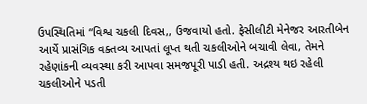ઉપસ્થિતિમાં “વિશ્વ ચકલી દિવસ,, ઉજવાયો હતો. ફેસીલીટી મેનેજર આરતીબેન આર્યે પ્રાસંગિક વક્તવ્ય આપતાં લૂપ્ત થતી ચકલીઓને બચાવી લેવા, તેમને રહેણાંકની વ્યવસ્થા કરી આપવા સમજપૂરી પાડી હતી. અદ્રશ્ય થઇ રહેલી ચકલીઓને પડતી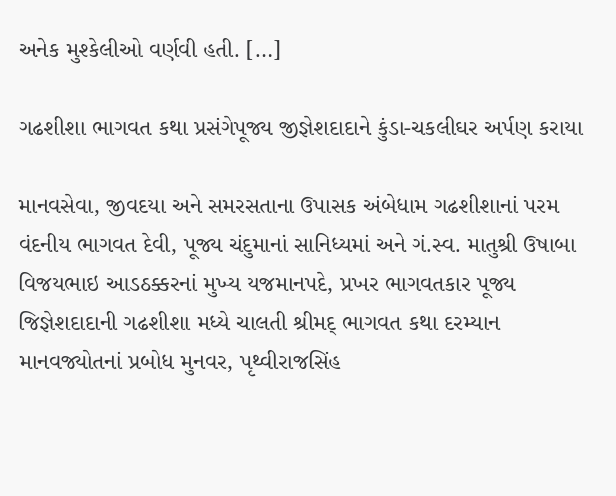અનેક મુશ્કેલીઓ વર્ણવી હતી. […]

ગઢશીશા ભાગવત કથા પ્રસંગેપૂજ્ય જીજ્ઞેશદાદાને કુંડા-ચકલીઘર અર્પણ કરાયા

માનવસેવા, જીવદયા અને સમરસતાના ઉપાસક અંબેધામ ગઢશીશાનાં પરમ વંદનીય ભાગવત દેવી, પૂજ્ય ચંદુમાનાં સાનિધ્યમાં અને ગં.સ્વ. માતુશ્રી ઉષાબા વિજયભાઇ આડઠક્કરનાં મુખ્ય યજમાનપદે, પ્રખર ભાગવતકાર પૂજ્ય જિજ્ઞેશદાદાની ગઢશીશા મધ્યે ચાલતી શ્રીમદ્ ભાગવત કથા દરમ્યાન માનવજ્યોતનાં પ્રબોધ મુનવર, પૃથ્વીરાજસિંહ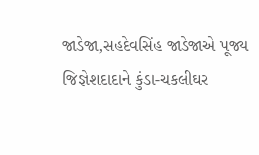જાડેજા,સહદેવસિંહ જાડેજાએ પૂજ્ય જિજ્ઞેશદાદાને કુંડા-ચકલીઘર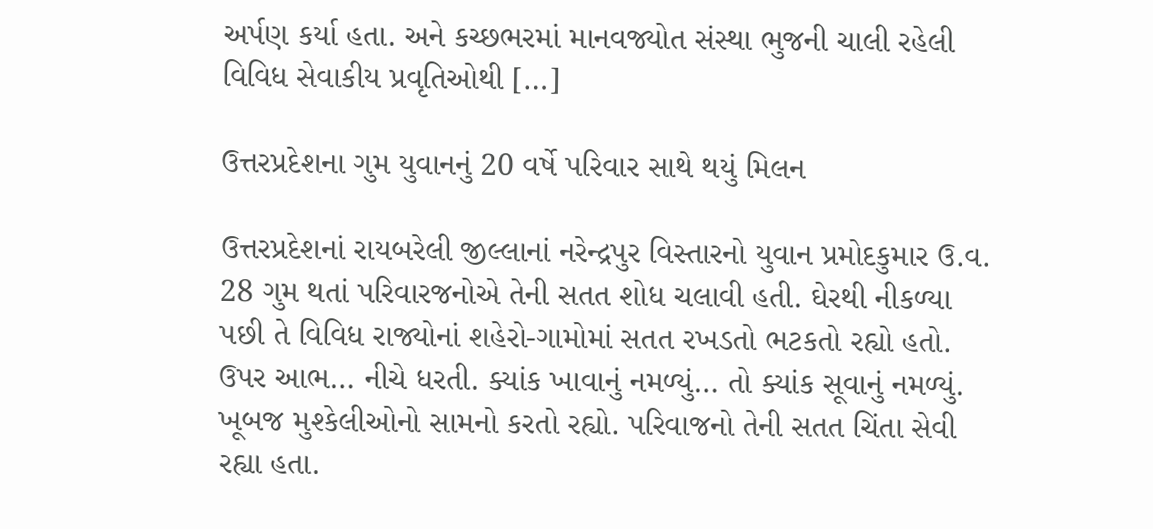અર્પણ કર્યા હતા. અને કચ્છભરમાં માનવજ્યોત સંસ્થા ભુજની ચાલી રહેલી વિવિધ સેવાકીય પ્રવૃતિઓથી […]

ઉત્તરપ્રદેશના ગુમ યુવાનનું 20 વર્ષે પરિવાર સાથે થયું મિલન

ઉત્તરપ્રદેશનાં રાયબરેલી જીલ્લાનાં નરેન્દ્રપુર વિસ્તારનો યુવાન પ્રમોદકુમાર ઉ.વ. 28 ગુમ થતાં પરિવારજનોએ તેની સતત શોધ ચલાવી હતી. ઘેરથી નીકળ્યા પછી તે વિવિધ રાજ્યોનાં શહેરો-ગામોમાં સતત રખડતો ભટકતો રહ્યો હતો. ઉપર આભ… નીચે ધરતી. ક્યાંક ખાવાનું નમળ્યું… તો ક્યાંક સૂવાનું નમળ્યું. ખૂબજ મુશ્કેલીઓનો સામનો કરતો રહ્યો. પરિવાજનો તેની સતત ચિંતા સેવી રહ્યા હતા.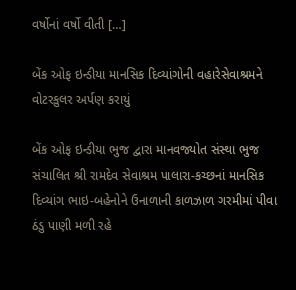વર્ષોનાં વર્ષો વીતી […]

બેંક ઓફ ઇન્ડીયા માનસિક દિવ્યાંગોની વહારેસેવાશ્રમને વોટરકુલર અર્પણ કરાયું

બેંક ઓફ ઇન્ડીયા ભુજ દ્વારા માનવજ્યોત સંસ્થા ભુજ સંચાલિત શ્રી રામદેવ સેવાશ્રમ પાલારા-કચ્છનાં માનસિક દિવ્યાંગ ભાઇ-બહેનોને ઉનાળાની કાળઝાળ ગરમીમાં પીવા ઠંડુ પાણી મળી રહે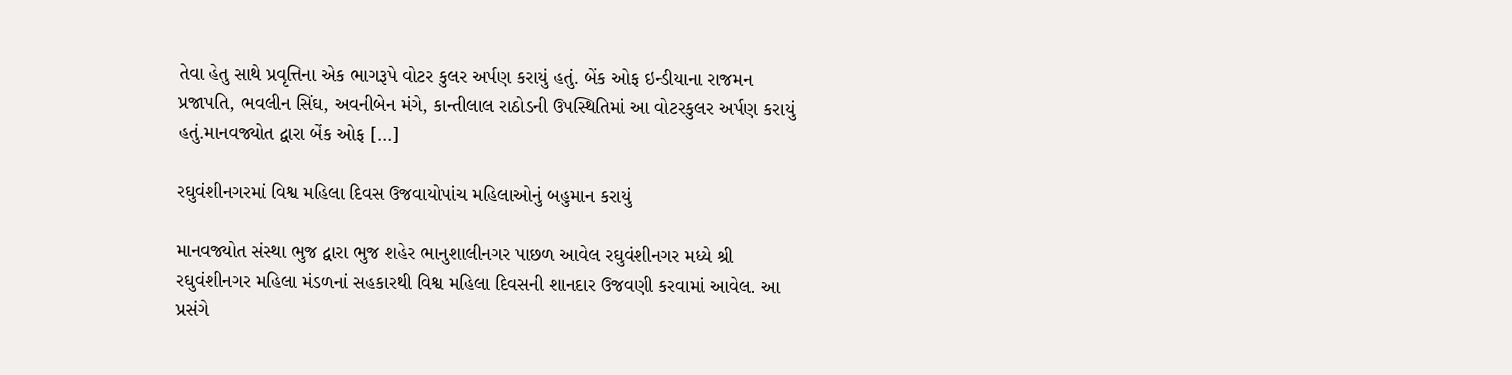તેવા હેતુ સાથે પ્રવૃત્તિના એક ભાગરૂપે વોટર કુલર અર્પણ કરાયું હતું. બેંક ઓફ ઇન્ડીયાના રાજમન પ્રજાપતિ, ભવલીન સિંઘ, અવનીબેન મંગે, કાન્તીલાલ રાઠોડની ઉપસ્થિતિમાં આ વોટરકુલર અર્પણ કરાયું હતું.માનવજ્યોત દ્વારા બેંક ઓફ […]

રઘુવંશીનગરમાં વિશ્વ મહિલા દિવસ ઉજવાયોપાંચ મહિલાઓનું બહુમાન કરાયું

માનવજ્યોત સંસ્થા ભુજ દ્વારા ભુજ શહેર ભાનુશાલીનગર પાછળ આવેલ રઘુવંશીનગર મધ્યે શ્રી રઘુવંશીનગર મહિલા મંડળનાં સહકારથી વિશ્વ મહિલા દિવસની શાનદાર ઉજવણી કરવામાં આવેલ. આ પ્રસંગે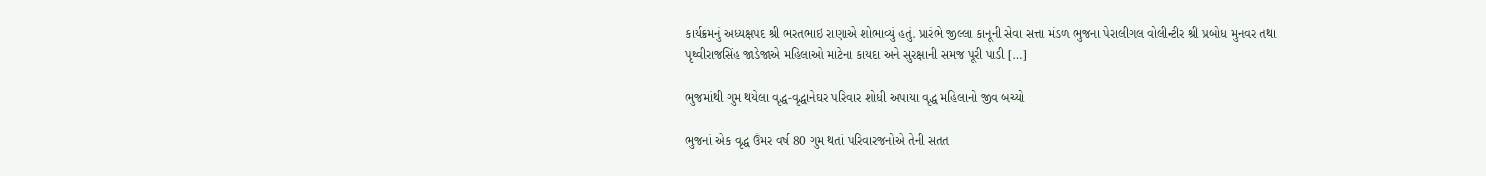કાર્યક્રમનું અધ્યક્ષપદ શ્રી ભરતભાઇ રાણાએ શોભાવ્યું હતું. પ્રારંભે જીલ્લા કાનૂની સેવા સત્તા મંડળ ભુજના પેરાલીગલ વોલીન્ટીર શ્રી પ્રબોધ મુનવર તથા પૃથ્વીરાજસિંહ જાડેજાએ મહિલાઓ માટેના કાયદા અને સુરક્ષાની સમજ પૂરી પાડી […]

ભુજમાંથી ગુમ થયેલા વૃદ્ધ-વૃદ્ધાનેઘર પરિવાર શોધી અપાયા વૃદ્ધ મહિલાનો જીવ બચ્યો

ભુજનાં એક વૃદ્ધ ઉંમર વર્ષ 80 ગુમ થતાં પરિવારજનોએ તેની સતત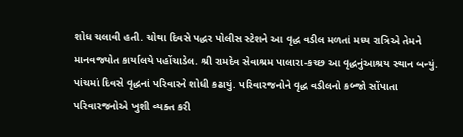શોધ ચલાવી હતી. ચોથા દિવસે પદ્ધર પોલીસ સ્ટેશને આ વૃદ્ધ વડીલ મળતાં મધ્ય રાત્રિએ તેમને માનવજ્યોત કાર્યાલયે પહોંચાડેલ. શ્રી રામદેવ સેવાશ્રમ પાલારા-કચ્છ આ વૃદ્ધનુંઆશ્રય સ્થાન બન્યું. પાંચમાં દિવસે વૃદ્ધનાં પરિવારને શોધી કઢાયું. પરિવારજનોને વૃદ્ધ વડીલનો કબ્જો સોંપાતા પરિવારજનોએ ખુશી વ્યક્ત કરી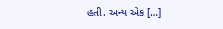હતી. અન્ય એક […]